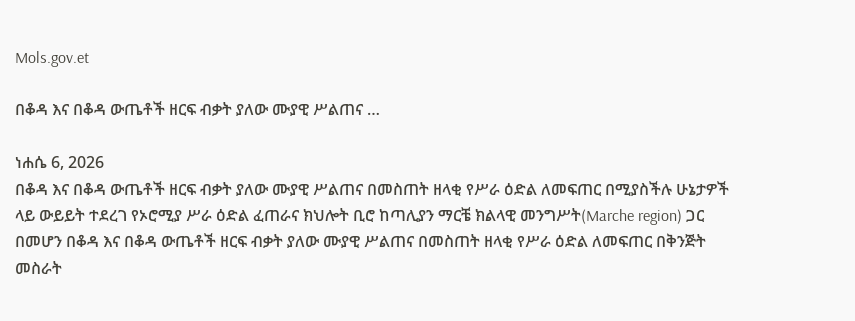Mols.gov.et

በቆዳ እና በቆዳ ውጤቶች ዘርፍ ብቃት ያለው ሙያዊ ሥልጠና …

ነሐሴ 6, 2026
በቆዳ እና በቆዳ ውጤቶች ዘርፍ ብቃት ያለው ሙያዊ ሥልጠና በመስጠት ዘላቂ የሥራ ዕድል ለመፍጠር በሚያስችሉ ሁኔታዎች ላይ ውይይት ተደረገ የኦሮሚያ ሥራ ዕድል ፈጠራና ክህሎት ቢሮ ከጣሊያን ማርቼ ክልላዊ መንግሥት(Marche region) ጋር በመሆን በቆዳ እና በቆዳ ውጤቶች ዘርፍ ብቃት ያለው ሙያዊ ሥልጠና በመስጠት ዘላቂ የሥራ ዕድል ለመፍጠር በቅንጅት መስራት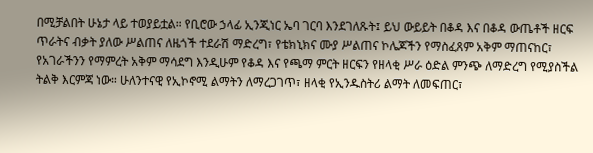በሚቻልበት ሁኔታ ላይ ተወያይቷል። የቢሮው ኃላፊ ኢንጂነር ኤባ ገርባ እንደገለጹት፤ ይህ ውይይት በቆዳ እና በቆዳ ውጤቶች ዘርፍ ጥራትና ብቃት ያለው ሥልጠና ለዜጎች ተደራሽ ማድረግ፣ የቴክኒክና ሙያ ሥልጠና ኮሌጆችን የማስፈጸም አቅም ማጠናከር፣ የአገራችንን የማምረት አቅም ማሳደግ እንዲሁም የቆዳ እና የጫማ ምርት ዘርፍን የዘላቂ ሥራ ዕድል ምንጭ ለማድረግ የሚያስችል ትልቅ እርምጃ ነው። ሁለንተናዊ የኢኮኖሚ ልማትን ለማረጋገጥ፣ ዘላቂ የኢንዱስትሪ ልማት ለመፍጠር፣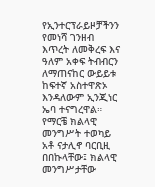የኢንተርፕራይዞቻችንን የመነሻ ገንዘብ እጥረት ለመቅረፍ እና ዓለም አቀፍ ትብብርን ለማጠናከር ውይይቱ ከፍተኛ አስተዋጽኦ እንዳለውም ኢንጂነር ኤባ ተናግረዋል። የማርቼ ክልላዊ መንግሥት ተወካይ አቶ ናታሊኖ ባርቢዚ በበኩላቸው፤ ክልላዊ መንግሥታቸው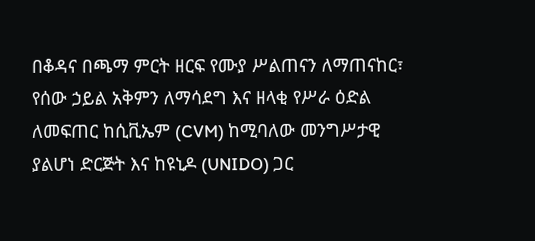በቆዳና በጫማ ምርት ዘርፍ የሙያ ሥልጠናን ለማጠናከር፣ የሰው ኃይል አቅምን ለማሳደግ እና ዘላቂ የሥራ ዕድል ለመፍጠር ከሲቪኤም (CVM) ከሚባለው መንግሥታዊ ያልሆነ ድርጅት እና ከዩኒዶ (UNIDO) ጋር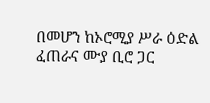በመሆን ከኦሮሚያ ሥራ ዕድል ፈጠራና ሙያ ቢሮ ጋር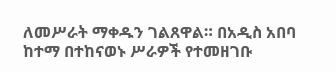ለመሥራት ማቀዱን ገልጸዋል። በአዲስ አበባ ከተማ በተከናወኑ ሥራዎች የተመዘገቡ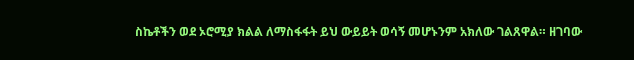ስኬቶችን ወደ ኦሮሚያ ክልል ለማስፋፋት ይህ ውይይት ወሳኝ መሆኑንም አክለው ገልጸዋል። ዘገባው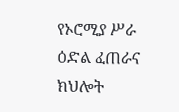የኦሮሚያ ሥራ ዕድል ፈጠራና ክህሎት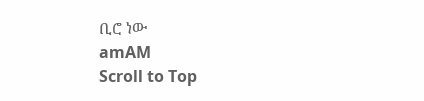ቢሮ ነው
amAM
Scroll to Top